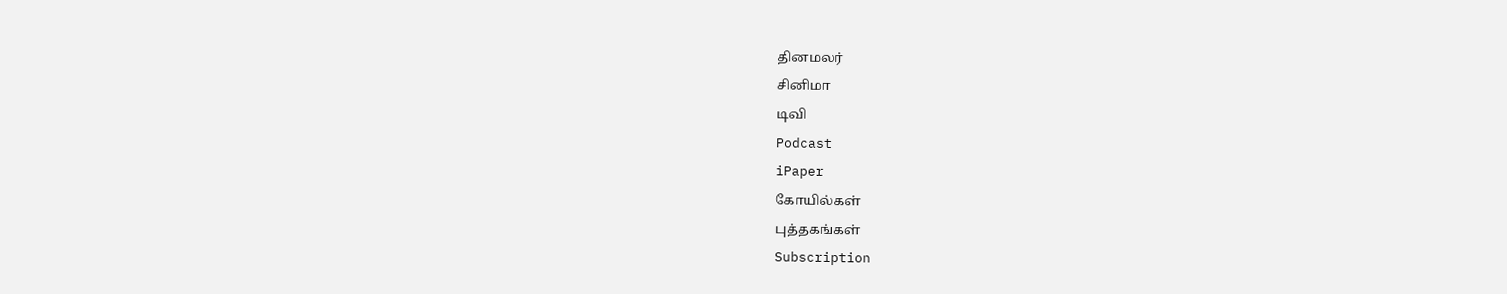தினமலர்
சினிமா
டிவி
Podcast
iPaper
கோயில்கள்
புத்தகங்கள்
Subscription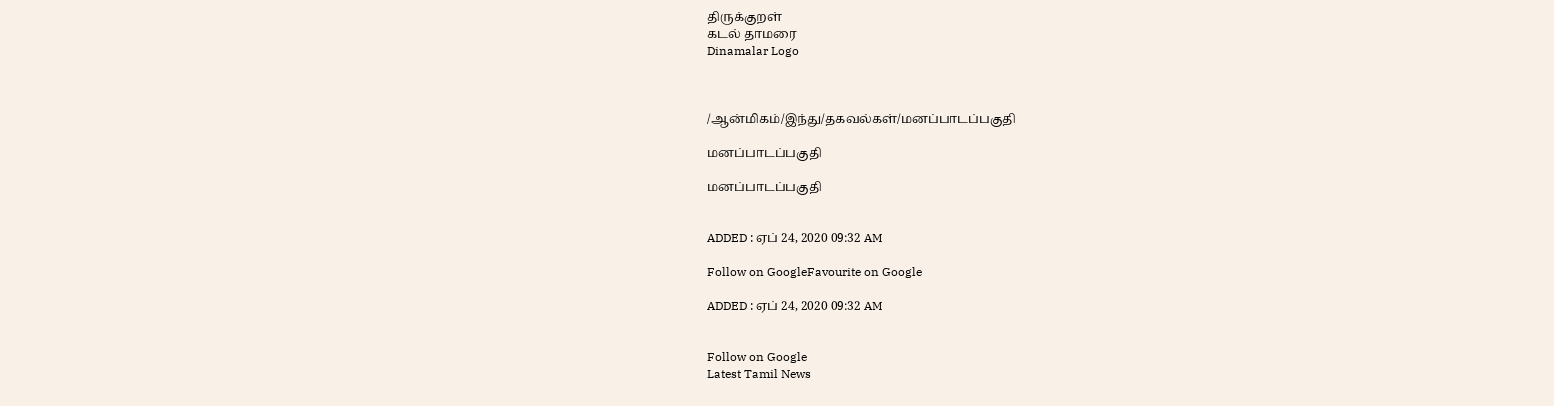திருக்குறள்
கடல் தாமரை
Dinamalar Logo



/ஆன்மிகம்/இந்து/தகவல்கள்/மனப்பாடப்பகுதி

மனப்பாடப்பகுதி

மனப்பாடப்பகுதி


ADDED : ஏப் 24, 2020 09:32 AM

Follow on GoogleFavourite on Google

ADDED : ஏப் 24, 2020 09:32 AM


Follow on Google
Latest Tamil News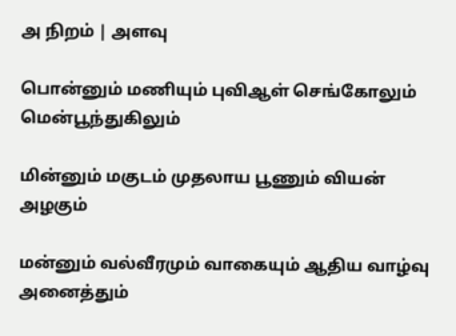அ நிறம் | அளவு

பொன்னும் மணியும் புவிஆள் செங்கோலும் மென்பூந்துகிலும்

மின்னும் மகுடம் முதலாய பூணும் வியன் அழகும்

மன்னும் வல்வீரமும் வாகையும் ஆதிய வாழ்வு அனைத்தும்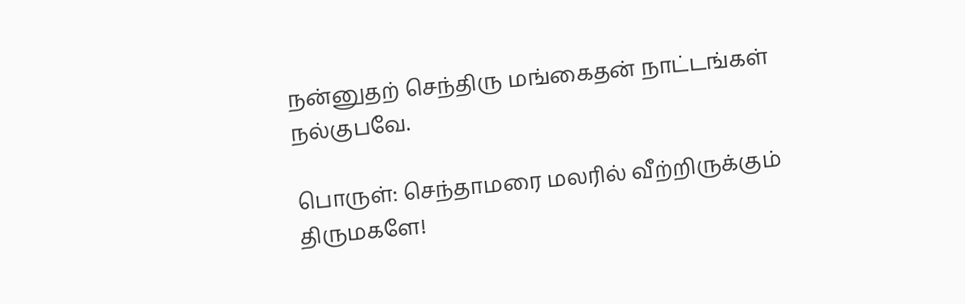நன்னுதற் செந்திரு மங்கைதன் நாட்டங்கள் நல்குபவே.

பொருள்: செந்தாமரை மலரில் வீற்றிருக்கும் திருமகளே!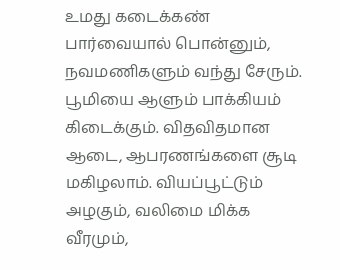உமது கடைக்கண் பார்வையால் பொன்னும், நவமணிகளும் வந்து சேரும். பூமியை ஆளும் பாக்கியம் கிடைக்கும். விதவிதமான ஆடை, ஆபரணங்களை சூடி மகிழலாம். வியப்பூட்டும் அழகும், வலிமை மிக்க வீரமும்,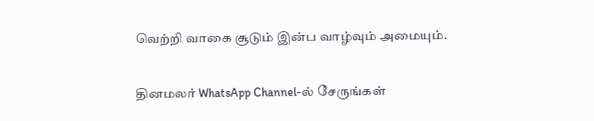வெற்றி வாகை சூடும் இன்ப வாழ்வும் அமையும்.

தினமலர் WhatsApp Channel-ல் சேருங்கள்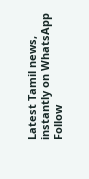Latest Tamil news, instantly on WhatsApp
Follow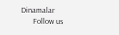Dinamalar
      Follow us